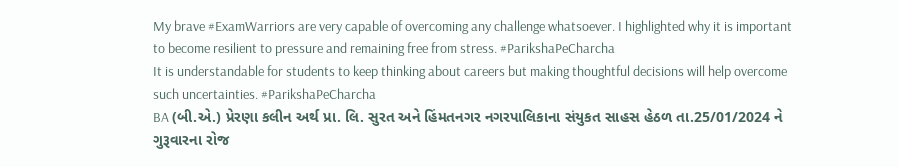My brave #ExamWarriors are very capable of overcoming any challenge whatsoever. I highlighted why it is important to become resilient to pressure and remaining free from stress. #ParikshaPeCharcha
It is understandable for students to keep thinking about careers but making thoughtful decisions will help overcome such uncertainties. #ParikshaPeCharcha
BA (બી.એ.) પ્રેરણા કલીન અર્થ પ્રા. લિ. સુરત અને હિંમતનગર નગરપાલિકાના સંયુકત સાહસ હેઠળ તા.25/01/2024 ને ગુરૂવારના રોજ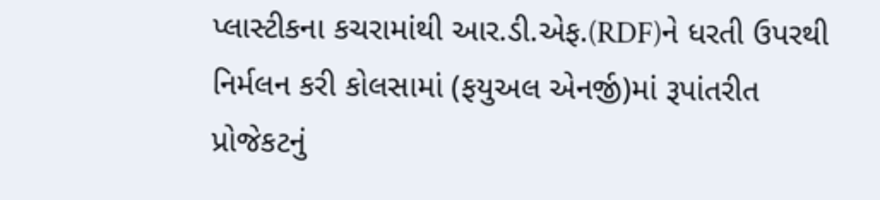પ્લાસ્ટીકના કચરામાંથી આર.ડી.એફ.(RDF)ને ધરતી ઉપરથી નિર્મલન કરી કોલસામાં (ફયુઅલ એનર્જી)માં રૂપાંતરીત પ્રોજેકટનું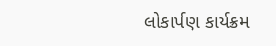લોકાર્પણ કાર્યક્રમ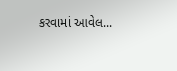કરવામાં આવેલ...